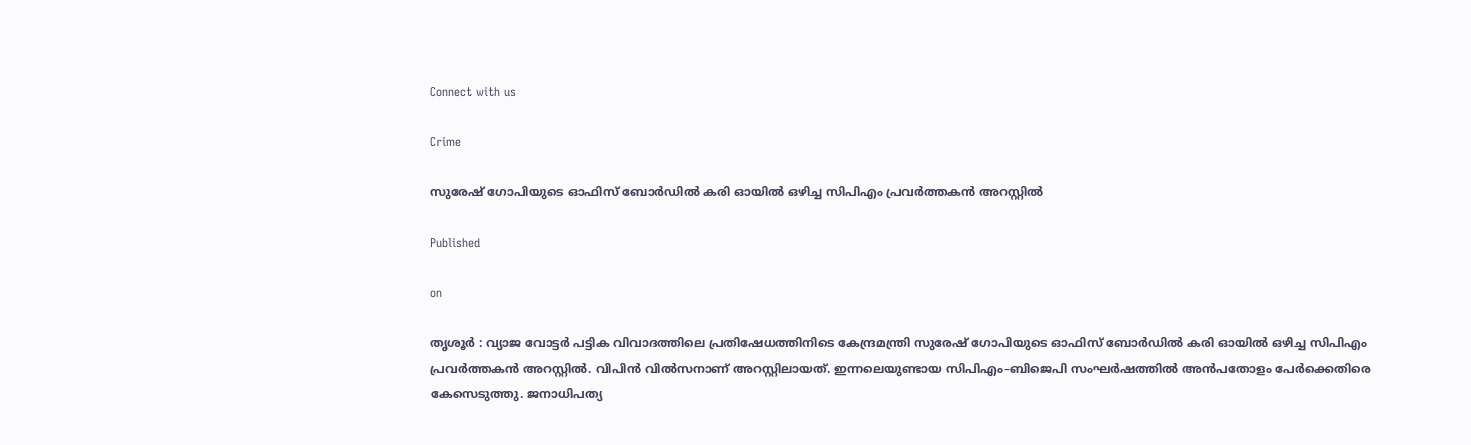Connect with us

Crime

സുരേഷ് ഗോപിയുടെ ഓഫിസ് ബോർഡിൽ കരി ഓയിൽ ഒഴിച്ച സിപിഎം പ്രവർത്തകൻ അറസ്റ്റിൽ

Published

on

തൃശൂർ : വ്യാജ വോട്ടർ പട്ടിക വിവാദത്തിലെ പ്രതിഷേധത്തിനിടെ കേന്ദ്രമന്ത്രി സുരേഷ് ഗോപിയുടെ ഓഫിസ് ബോർഡിൽ കരി ഓയിൽ ഒഴിച്ച സിപിഎം പ്രവർത്തകൻ അറസ്റ്റിൽ. വിപിൻ വിൽസനാണ് അറസ്റ്റിലായത്. ഇന്നലെയുണ്ടായ സിപിഎം–ബിജെപി സംഘർഷത്തിൽ അൻപതോളം പേർക്കെതിരെ കേസെടുത്തു. ജനാധിപത്യ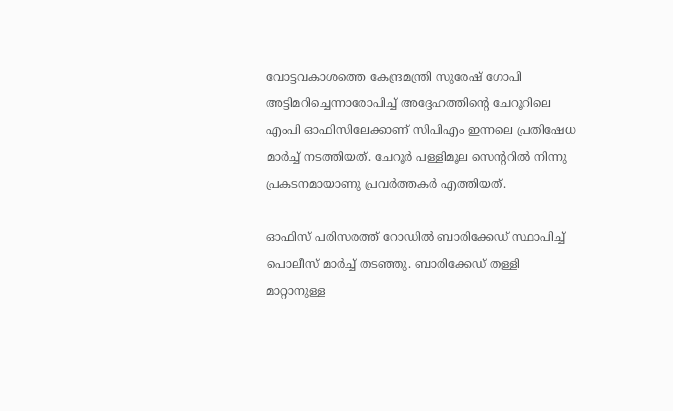വോട്ടവകാശത്തെ കേന്ദ്രമന്ത്രി സുരേഷ് ഗോപി അട്ടിമറിച്ചെന്നാരോപിച്ച് അദ്ദേഹത്തിന്റെ ചേറൂറിലെ എംപി ഓഫിസിലേക്കാണ് സിപിഎം ഇന്നലെ പ്രതിഷേധ മാർച്ച് നടത്തിയത്. ചേറൂർ പള്ളിമൂല സെന്ററിൽ നിന്നു പ്രകടനമായാണു പ്രവർത്തകർ എത്തിയത്.

ഓഫിസ് പരിസരത്ത് റോഡിൽ ബാരിക്കേഡ് സ്ഥാപിച്ച് പൊലീസ് മാർച്ച് തടഞ്ഞു. ബാരിക്കേഡ് തള്ളി മാറ്റാനുള്ള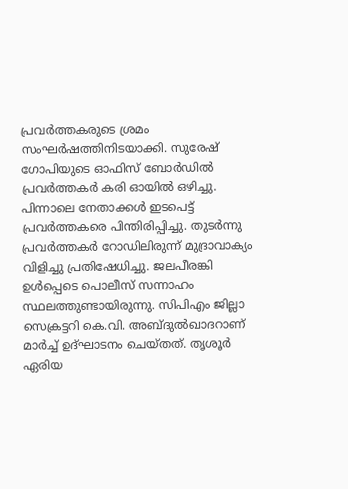പ്രവർത്തകരുടെ ശ്രമം സംഘർഷത്തിനിടയാക്കി. സുരേഷ് ഗോപിയുടെ ഓഫിസ് ബോർഡിൽ പ്രവർത്തകർ കരി ഓയിൽ ഒഴിച്ചു. പിന്നാലെ നേതാക്കൾ ഇടപെട്ട് പ്രവർത്തകരെ പിന്തിരിപ്പിച്ചു. തുടർന്നു പ്രവർത്തകർ റോഡിലിരുന്ന് മുദ്രാവാക്യം വിളിച്ചു പ്രതിഷേധിച്ചു. ജലപീരങ്കി ഉൾപ്പെടെ പൊലീസ് സന്നാഹം സ്ഥലത്തുണ്ടായിരുന്നു. സിപിഎം ജില്ലാ സെക്രട്ടറി കെ.വി. അബ്ദുൽഖാദറാണ് മാർച്ച് ഉദ്ഘാടനം ചെയ്തത്. തൃശൂർ ഏരിയ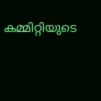കമ്മിറ്റിയുടെ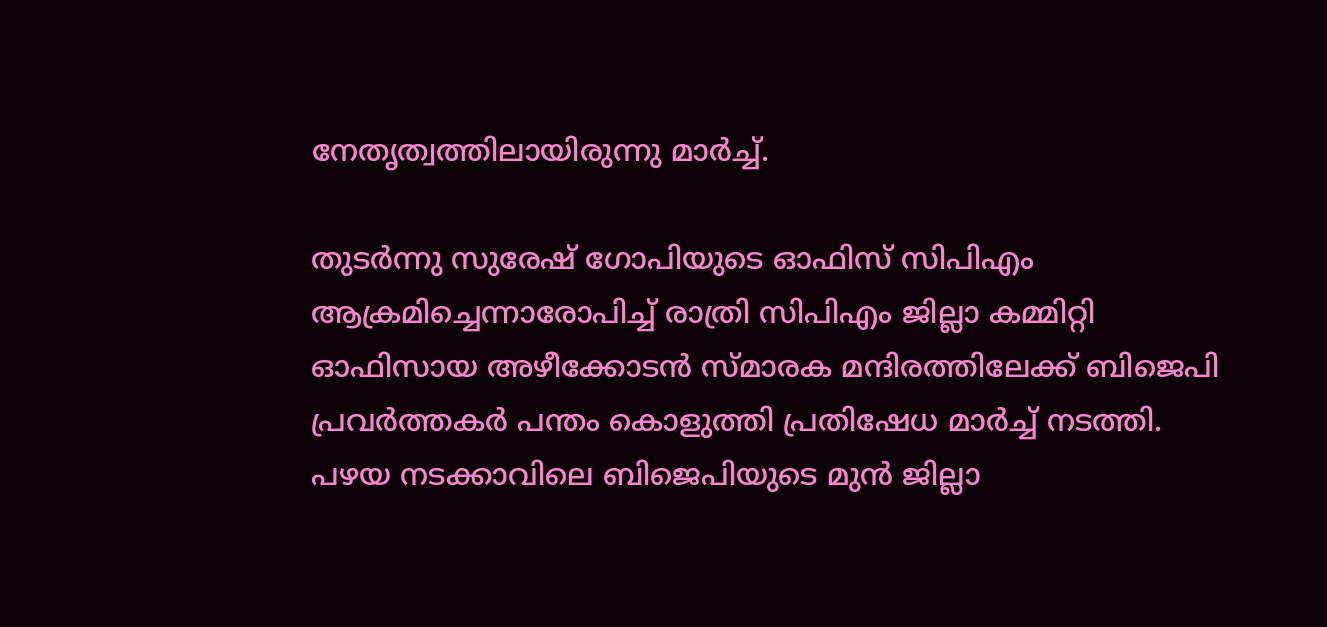നേതൃത്വത്തിലായിരുന്നു മാർച്ച്.

തുടർന്നു സുരേഷ് ഗോപിയുടെ ഓഫിസ് സിപിഎം ആക്രമിച്ചെന്നാരോപിച്ച് രാത്രി സിപിഎം ജില്ലാ കമ്മിറ്റി ഓഫിസായ അഴീക്കോടൻ സ്മാരക മന്ദിരത്തിലേക്ക് ബിജെപി പ്രവർത്തകർ പന്തം കൊളുത്തി പ്രതിഷേധ മാർച്ച് നടത്തി. പഴയ നടക്കാവിലെ ബിജെപിയുടെ മുൻ ജില്ലാ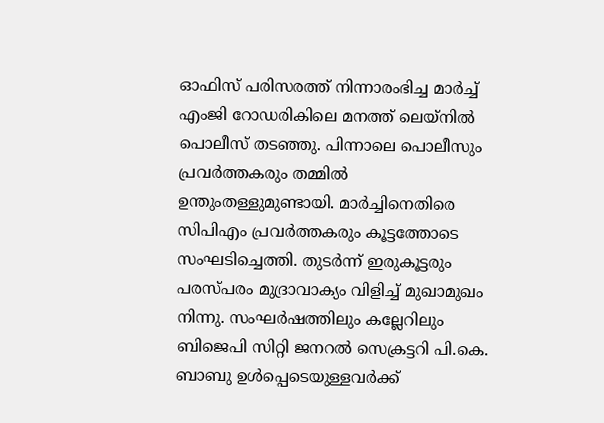ഓഫിസ് പരിസരത്ത് നിന്നാരംഭിച്ച മാർച്ച് എംജി റോഡരികിലെ മനത്ത് ലെയ്‌നിൽ പൊലീസ് തടഞ്ഞു. പിന്നാലെ പൊലീസും പ്രവർത്തകരും തമ്മിൽ ഉന്തുംതള്ളുമുണ്ടായി. മാർച്ചിനെതിരെ സിപിഎം പ്രവർത്തകരും കൂട്ടത്തോടെ സംഘടിച്ചെത്തി. തുടർന്ന് ഇരുകൂട്ടരും പരസ്പരം മുദ്രാവാക്യം വിളിച്ച് മുഖാമുഖം നിന്നു. സംഘർഷത്തിലും കല്ലേറിലും ബിജെപി സിറ്റി ജനറൽ സെക്രട്ടറി പി.കെ. ബാബു ഉൾപ്പെടെയുള്ളവർക്ക്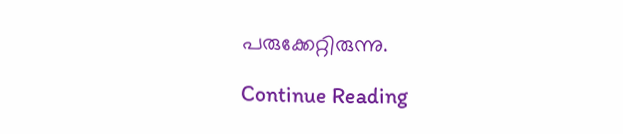പരുക്കേറ്റിരുന്നു.

Continue Reading